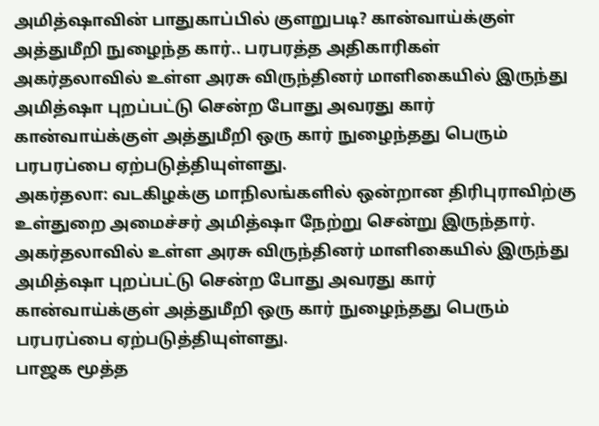அமித்ஷாவின் பாதுகாப்பில் குளறுபடி? கான்வாய்க்குள் அத்துமீறி நுழைந்த கார்.. பரபரத்த அதிகாரிகள்
அகர்தலாவில் உள்ள அரசு விருந்தினர் மாளிகையில் இருந்து அமித்ஷா புறப்பட்டு சென்ற போது அவரது கார் கான்வாய்க்குள் அத்துமீறி ஒரு கார் நுழைந்தது பெரும் பரபரப்பை ஏற்படுத்தியுள்ளது.
அகர்தலா: வடகிழக்கு மாநிலங்களில் ஒன்றான திரிபுராவிற்கு உள்துறை அமைச்சர் அமித்ஷா நேற்று சென்று இருந்தார். அகர்தலாவில் உள்ள அரசு விருந்தினர் மாளிகையில் இருந்து அமித்ஷா புறப்பட்டு சென்ற போது அவரது கார் கான்வாய்க்குள் அத்துமீறி ஒரு கார் நுழைந்தது பெரும் பரபரப்பை ஏற்படுத்தியுள்ளது.
பாஜக மூத்த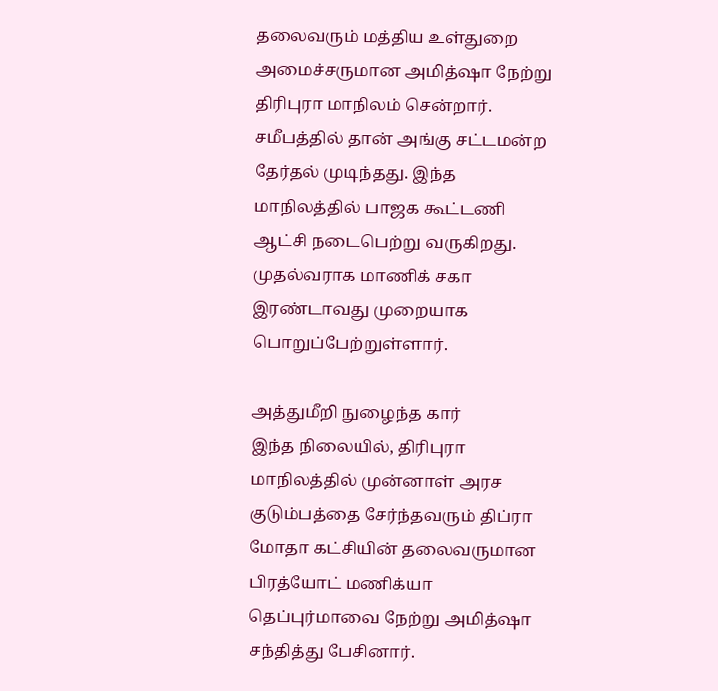தலைவரும் மத்திய உள்துறை அமைச்சருமான அமித்ஷா நேற்று திரிபுரா மாநிலம் சென்றார்.
சமீபத்தில் தான் அங்கு சட்டமன்ற தேர்தல் முடிந்தது. இந்த மாநிலத்தில் பாஜக கூட்டணி ஆட்சி நடைபெற்று வருகிறது. முதல்வராக மாணிக் சகா இரண்டாவது முறையாக பொறுப்பேற்றுள்ளார்.

அத்துமீறி நுழைந்த கார்
இந்த நிலையில், திரிபுரா மாநிலத்தில் முன்னாள் அரச குடும்பத்தை சேர்ந்தவரும் திப்ரா மோதா கட்சியின் தலைவருமான பிரத்யோட் மணிக்யா தெப்புர்மாவை நேற்று அமித்ஷா சந்தித்து பேசினார்.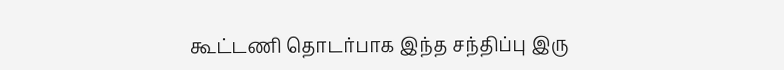கூட்டணி தொடர்பாக இந்த சந்திப்பு இரு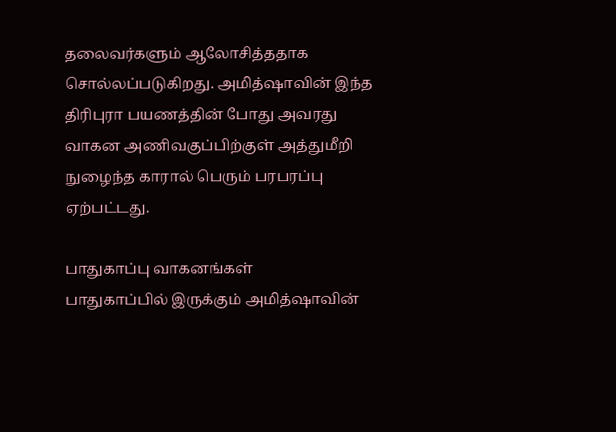தலைவர்களும் ஆலோசித்ததாக சொல்லப்படுகிறது. அமித்ஷாவின் இந்த திரிபுரா பயணத்தின் போது அவரது வாகன அணிவகுப்பிற்குள் அத்துமீறி நுழைந்த காரால் பெரும் பரபரப்பு ஏற்பட்டது.

பாதுகாப்பு வாகனங்கள்
பாதுகாப்பில் இருக்கும் அமித்ஷாவின்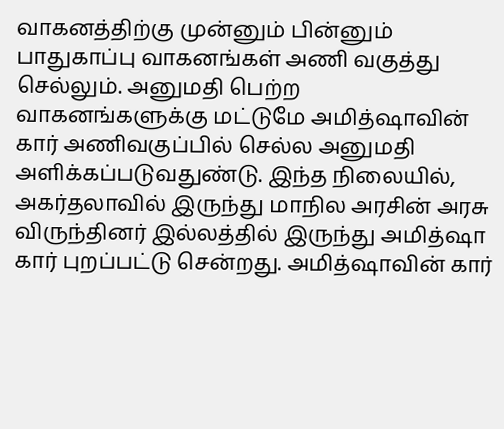வாகனத்திற்கு முன்னும் பின்னும் பாதுகாப்பு வாகனங்கள் அணி வகுத்து செல்லும். அனுமதி பெற்ற வாகனங்களுக்கு மட்டுமே அமித்ஷாவின் கார் அணிவகுப்பில் செல்ல அனுமதி அளிக்கப்படுவதுண்டு. இந்த நிலையில், அகர்தலாவில் இருந்து மாநில அரசின் அரசு விருந்தினர் இல்லத்தில் இருந்து அமித்ஷா கார் புறப்பட்டு சென்றது. அமித்ஷாவின் கார்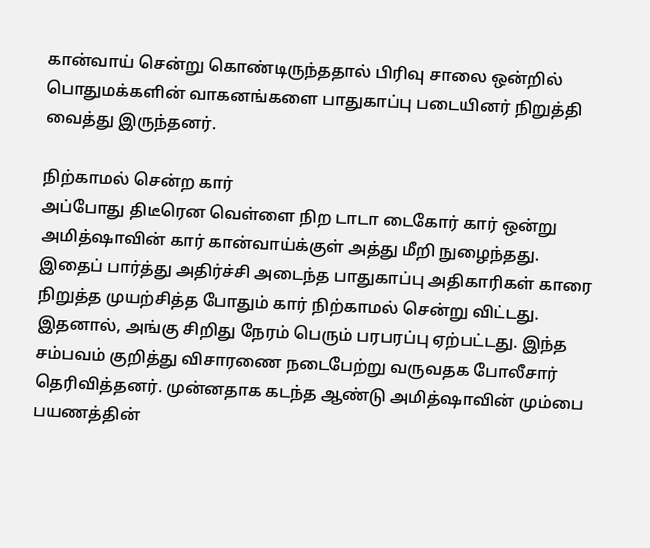கான்வாய் சென்று கொண்டிருந்ததால் பிரிவு சாலை ஒன்றில் பொதுமக்களின் வாகனங்களை பாதுகாப்பு படையினர் நிறுத்தி வைத்து இருந்தனர்.

நிற்காமல் சென்ற கார்
அப்போது திடீரென வெள்ளை நிற டாடா டைகோர் கார் ஒன்று அமித்ஷாவின் கார் கான்வாய்க்குள் அத்து மீறி நுழைந்தது. இதைப் பார்த்து அதிர்ச்சி அடைந்த பாதுகாப்பு அதிகாரிகள் காரை நிறுத்த முயற்சித்த போதும் கார் நிற்காமல் சென்று விட்டது. இதனால், அங்கு சிறிது நேரம் பெரும் பரபரப்பு ஏற்பட்டது. இந்த சம்பவம் குறித்து விசாரணை நடைபேற்று வருவதக போலீசார் தெரிவித்தனர். முன்னதாக கடந்த ஆண்டு அமித்ஷாவின் மும்பை பயணத்தின்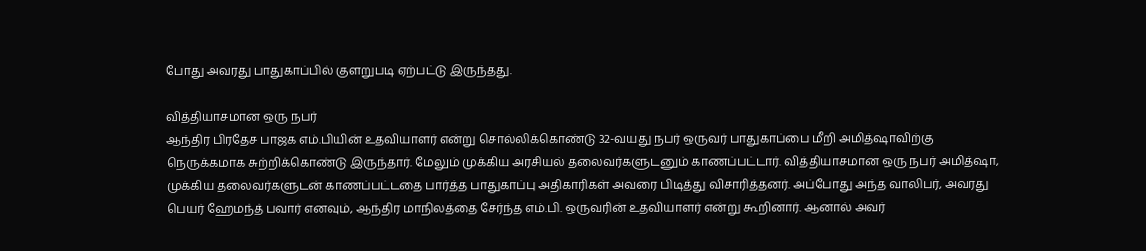போது அவரது பாதுகாப்பில் குளறுபடி ஏற்பட்டு இருந்தது.

வித்தியாசமான ஒரு நபர்
ஆந்திர பிரதேச பாஜக எம்.பியின் உதவியாளர் என்று சொல்லிக்கொண்டு 32-வயது நபர் ஒருவர் பாதுகாப்பை மீறி அமித்ஷாவிற்கு நெருக்கமாக சுற்றிக்கொண்டு இருந்தார். மேலும் முக்கிய அரசியல் தலைவர்களுடனும் காணப்பட்டார். வித்தியாசமான ஒரு நபர் அமித்ஷா, முக்கிய தலைவர்களுடன் காணப்பட்டதை பார்த்த பாதுகாப்பு அதிகாரிகள் அவரை பிடித்து விசாரித்தனர். அப்போது அந்த வாலிபர், அவரது பெயர் ஹேமந்த் பவார் எனவும், ஆந்திர மாநிலத்தை சேர்ந்த எம்.பி. ஒருவரின் உதவியாளர் என்று கூறினார். ஆனால் அவர்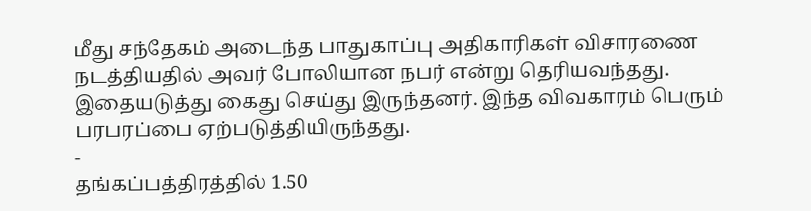மீது சந்தேகம் அடைந்த பாதுகாப்பு அதிகாரிகள் விசாரணை நடத்தியதில் அவர் போலியான நபர் என்று தெரியவந்தது. இதையடுத்து கைது செய்து இருந்தனர். இந்த விவகாரம் பெரும் பரபரப்பை ஏற்படுத்தியிருந்தது.
-
தங்கப்பத்திரத்தில் 1.50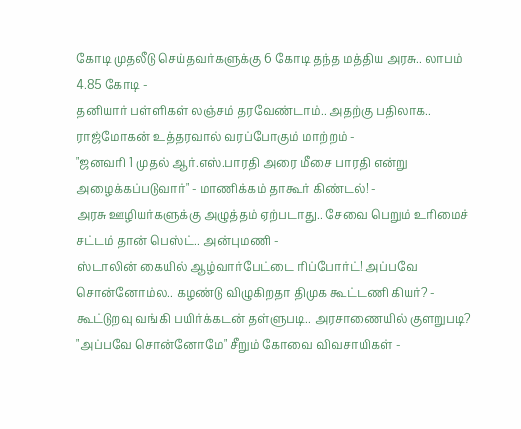கோடி முதலீடு செய்தவர்களுக்கு 6 கோடி தந்த மத்திய அரசு.. லாபம் 4.85 கோடி -
தனியார் பள்ளிகள் லஞ்சம் தரவேண்டாம்.. அதற்கு பதிலாக.. ராஜ்மோகன் உத்தரவால் வரப்போகும் மாற்றம் -
"ஜனவரி 1 முதல் ஆர்.எஸ்.பாரதி அரை மீசை பாரதி என்று அழைக்கப்படுவார்" - மாணிக்கம் தாகூர் கிண்டல்! -
அரசு ஊழியர்களுக்கு அழுத்தம் ஏற்படாது.. சேவை பெறும் உரிமைச் சட்டம் தான் பெஸ்ட்.. அன்புமணி -
ஸ்டாலின் கையில் ஆழ்வார்பேட்டை ரிப்போர்ட்! அப்பவே சொன்னோம்ல.. கழண்டு விழுகிறதா திமுக கூட்டணி கியர்? -
கூட்டுறவு வங்கி பயிர்க்கடன் தள்ளுபடி.. அரசாணையில் குளறுபடி? "அப்பவே சொன்னோமே" சீறும் கோவை விவசாயிகள் -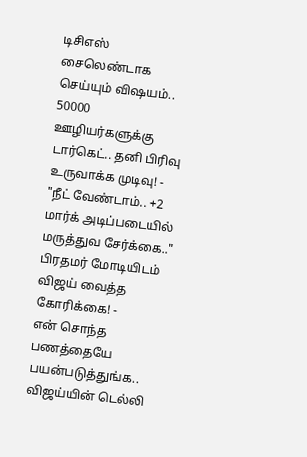டிசிஎஸ் சைலெண்டாக செய்யும் விஷயம்.. 50000 ஊழியர்களுக்கு டார்கெட்.. தனி பிரிவு உருவாக்க முடிவு! -
"நீட் வேண்டாம்.. +2 மார்க் அடிப்படையில் மருத்துவ சேர்க்கை.." பிரதமர் மோடியிடம் விஜய் வைத்த கோரிக்கை! -
என் சொந்த பணத்தையே பயன்படுத்துங்க.. விஜய்யின் டெல்லி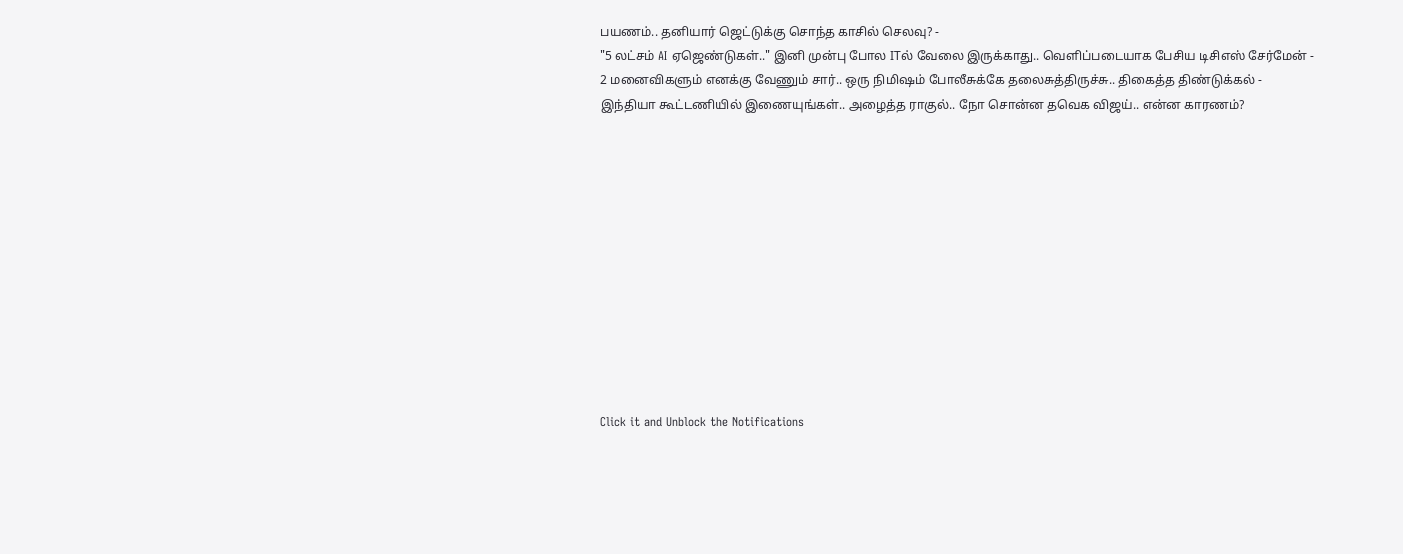பயணம்.. தனியார் ஜெட்டுக்கு சொந்த காசில் செலவு? -
"5 லட்சம் AI ஏஜெண்டுகள்.." இனி முன்பு போல ITல் வேலை இருக்காது.. வெளிப்படையாக பேசிய டிசிஎஸ் சேர்மேன் -
2 மனைவிகளும் எனக்கு வேணும் சார்.. ஒரு நிமிஷம் போலீசுக்கே தலைசுத்திருச்சு.. திகைத்த திண்டுக்கல் -
இந்தியா கூட்டணியில் இணையுங்கள்.. அழைத்த ராகுல்.. நோ சொன்ன தவெக விஜய்.. என்ன காரணம்?












Click it and Unblock the Notifications